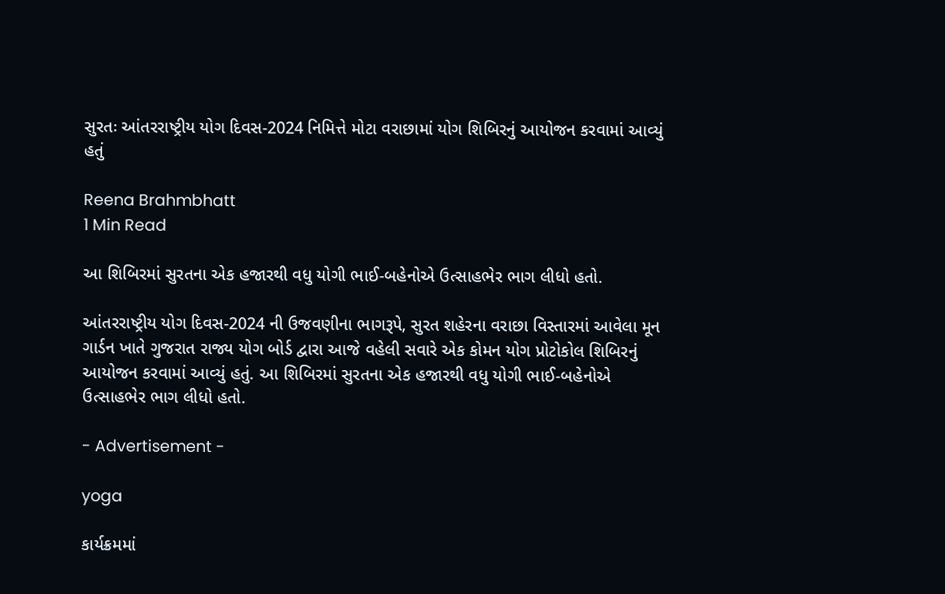સુરતઃ આંતરરાષ્ટ્રીય યોગ દિવસ-2024 નિમિત્તે મોટા વરાછામાં યોગ શિબિરનું આયોજન કરવામાં આવ્યું હતું

Reena Brahmbhatt
1 Min Read

આ શિબિરમાં સુરતના એક હજારથી વધુ યોગી ભાઈ-બહેનોએ ઉત્સાહભેર ભાગ લીધો હતો.

આંતરરાષ્ટ્રીય યોગ દિવસ-2024 ની ઉજવણીના ભાગરૂપે, સુરત શહેરના વરાછા વિસ્તારમાં આવેલા મૂન ગાર્ડન ખાતે ગુજરાત રાજ્ય યોગ બોર્ડ દ્વારા આજે વહેલી સવારે એક કોમન યોગ પ્રોટોકોલ શિબિરનું આયોજન કરવામાં આવ્યું હતું. આ શિબિરમાં સુરતના એક હજારથી વધુ યોગી ભાઈ-બહેનોએ ઉત્સાહભેર ભાગ લીધો હતો.

- Advertisement -

yoga

કાર્યક્રમમાં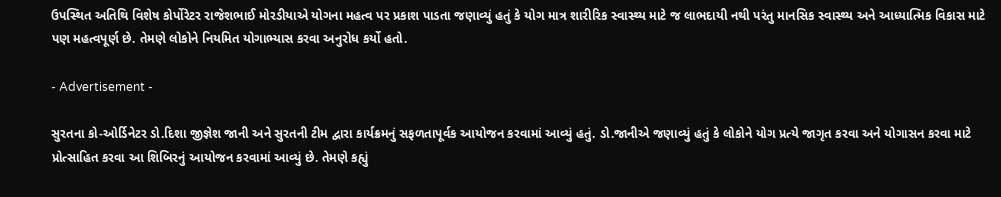ઉપસ્થિત અતિથિ વિશેષ કોર્પોરેટર રાજેશભાઈ મોરડીયાએ યોગના મહત્વ પર પ્રકાશ પાડતા જણાવ્યું હતું કે યોગ માત્ર શારીરિક સ્વાસ્થ્ય માટે જ લાભદાયી નથી પરંતુ માનસિક સ્વાસ્થ્ય અને આધ્યાત્મિક વિકાસ માટે પણ મહત્વપૂર્ણ છે. તેમણે લોકોને નિયમિત યોગાભ્યાસ કરવા અનુરોધ કર્યો હતો.

- Advertisement -

સુરતના કો-ઓર્ડિનેટર ડો.દિશા જીજ્ઞેશ જાની અને સુરતની ટીમ દ્વારા કાર્યક્રમનું સફળતાપૂર્વક આયોજન કરવામાં આવ્યું હતું. ડો.જાનીએ જણાવ્યું હતું કે લોકોને યોગ પ્રત્યે જાગૃત કરવા અને યોગાસન કરવા માટે પ્રોત્સાહિત કરવા આ શિબિરનું આયોજન કરવામાં આવ્યું છે. તેમણે કહ્યું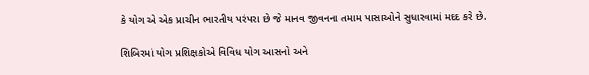કે યોગ એ એક પ્રાચીન ભારતીય પરંપરા છે જે માનવ જીવનના તમામ પાસાઓને સુધારવામાં મદદ કરે છે.

શિબિરમાં યોગ પ્રશિક્ષકોએ વિવિધ યોગ આસનો અને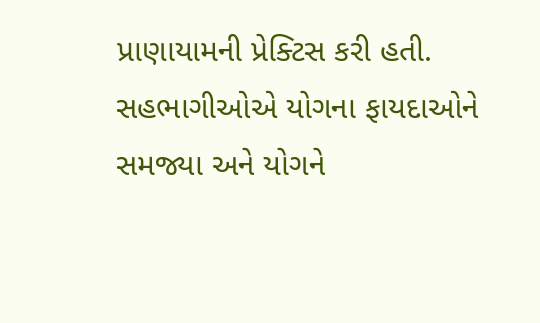પ્રાણાયામની પ્રેક્ટિસ કરી હતી. સહભાગીઓએ યોગના ફાયદાઓને સમજ્યા અને યોગને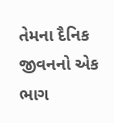તેમના દૈનિક જીવનનો એક ભાગ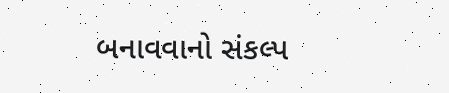બનાવવાનો સંકલ્પ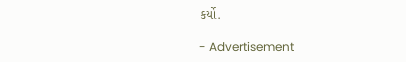કર્યો.

- Advertisement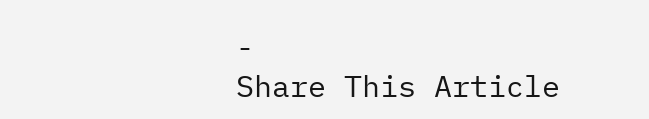-
Share This Article